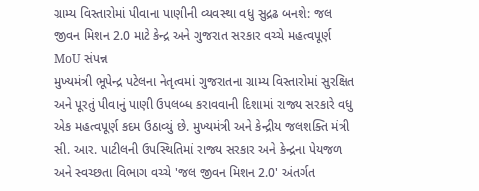ગ્રામ્ય વિસ્તારોમાં પીવાના પાણીની વ્યવસ્થા વધુ સુદ્રઢ બનશે: જલ જીવન મિશન 2.0 માટે કેન્દ્ર અને ગુજરાત સરકાર વચ્ચે મહત્વપૂર્ણ MoU સંપન્ન
મુખ્યમંત્રી ભૂપેન્દ્ર પટેલના નેતૃત્વમાં ગુજરાતના ગ્રામ્ય વિસ્તારોમાં સુરક્ષિત અને પૂરતું પીવાનું પાણી ઉપલબ્ધ કરાવવાની દિશામાં રાજ્ય સરકારે વધુ એક મહત્વપૂર્ણ કદમ ઉઠાવ્યું છે. મુખ્યમંત્રી અને કેન્દ્રીય જલશક્તિ મંત્રી સી. આર. પાટીલની ઉપસ્થિતિમાં રાજ્ય સરકાર અને કેન્દ્રના પેયજળ અને સ્વચ્છતા વિભાગ વચ્ચે 'જલ જીવન મિશન 2.0' અંતર્ગત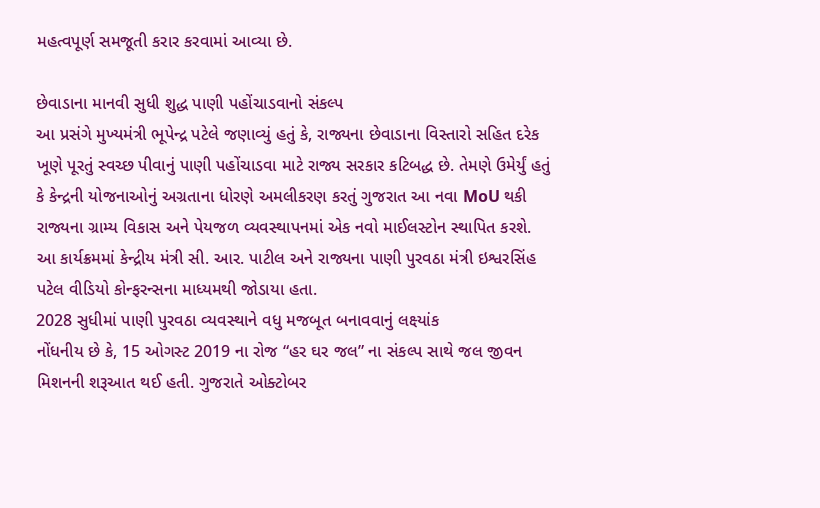મહત્વપૂર્ણ સમજૂતી કરાર કરવામાં આવ્યા છે.

છેવાડાના માનવી સુધી શુદ્ધ પાણી પહોંચાડવાનો સંકલ્પ
આ પ્રસંગે મુખ્યમંત્રી ભૂપેન્દ્ર પટેલે જણાવ્યું હતું કે, રાજ્યના છેવાડાના વિસ્તારો સહિત દરેક ખૂણે પૂરતું સ્વચ્છ પીવાનું પાણી પહોંચાડવા માટે રાજ્ય સરકાર કટિબદ્ધ છે. તેમણે ઉમેર્યું હતું કે કેન્દ્રની યોજનાઓનું અગ્રતાના ધોરણે અમલીકરણ કરતું ગુજરાત આ નવા MoU થકી રાજ્યના ગ્રામ્ય વિકાસ અને પેયજળ વ્યવસ્થાપનમાં એક નવો માઈલસ્ટોન સ્થાપિત કરશે. આ કાર્યક્રમમાં કેન્દ્રીય મંત્રી સી. આર. પાટીલ અને રાજ્યના પાણી પુરવઠા મંત્રી ઇશ્વરસિંહ પટેલ વીડિયો કોન્ફરન્સના માધ્યમથી જોડાયા હતા.
2028 સુધીમાં પાણી પુરવઠા વ્યવસ્થાને વધુ મજબૂત બનાવવાનું લક્ષ્યાંક
નોંધનીય છે કે, 15 ઓગસ્ટ 2019 ના રોજ “હર ઘર જલ” ના સંકલ્પ સાથે જલ જીવન મિશનની શરૂઆત થઈ હતી. ગુજરાતે ઓક્ટોબર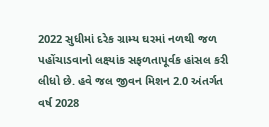2022 સુધીમાં દરેક ગ્રામ્ય ઘરમાં નળથી જળ પહોંચાડવાનો લક્ષ્યાંક સફળતાપૂર્વક હાંસલ કરી લીધો છે. હવે જલ જીવન મિશન 2.0 અંતર્ગત વર્ષ 2028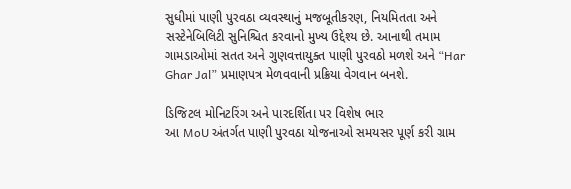સુધીમાં પાણી પુરવઠા વ્યવસ્થાનું મજબૂતીકરણ, નિયમિતતા અને સસ્ટેનેબિલિટી સુનિશ્ચિત કરવાનો મુખ્ય ઉદ્દેશ્ય છે. આનાથી તમામ ગામડાઓમાં સતત અને ગુણવત્તાયુક્ત પાણી પુરવઠો મળશે અને “Har Ghar Jal” પ્રમાણપત્ર મેળવવાની પ્રક્રિયા વેગવાન બનશે.

ડિજિટલ મોનિટરિંગ અને પારદર્શિતા પર વિશેષ ભાર
આ MoU અંતર્ગત પાણી પુરવઠા યોજનાઓ સમયસર પૂર્ણ કરી ગ્રામ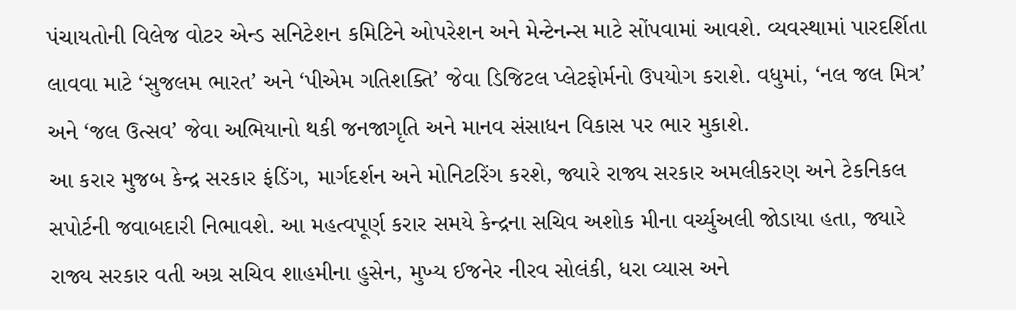પંચાયતોની વિલેજ વોટર એન્ડ સનિટેશન કમિટિને ઓપરેશન અને મેન્ટેનન્સ માટે સોંપવામાં આવશે. વ્યવસ્થામાં પારદર્શિતા લાવવા માટે ‘સુજલમ ભારત’ અને ‘પીએમ ગતિશક્તિ’ જેવા ડિજિટલ પ્લેટફોર્મનો ઉપયોગ કરાશે. વધુમાં, ‘નલ જલ મિત્ર’ અને ‘જલ ઉત્સવ’ જેવા અભિયાનો થકી જનજાગૃતિ અને માનવ સંસાધન વિકાસ પર ભાર મુકાશે.
આ કરાર મુજબ કેન્દ્ર સરકાર ફંડિંગ, માર્ગદર્શન અને મોનિટરિંગ કરશે, જ્યારે રાજ્ય સરકાર અમલીકરણ અને ટેકનિકલ સપોર્ટની જવાબદારી નિભાવશે. આ મહત્વપૂર્ણ કરાર સમયે કેન્દ્રના સચિવ અશોક મીના વર્ચ્યુઅલી જોડાયા હતા, જ્યારે રાજ્ય સરકાર વતી અગ્ર સચિવ શાહમીના હુસેન, મુખ્ય ઈજનેર નીરવ સોલંકી, ધરા વ્યાસ અને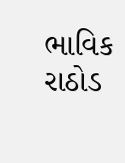ભાવિક રાઠોડ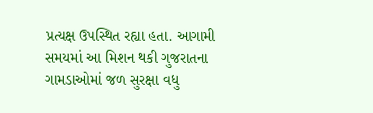પ્રત્યક્ષ ઉપસ્થિત રહ્યા હતા. આગામી સમયમાં આ મિશન થકી ગુજરાતના ગામડાઓમાં જળ સુરક્ષા વધુ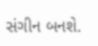સંગીન બનશે.